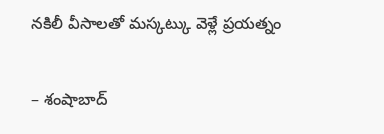నకిలీ వీసాలతో మస్కట్కు వెళ్లే ప్రయత్నం

– శంషాబాద్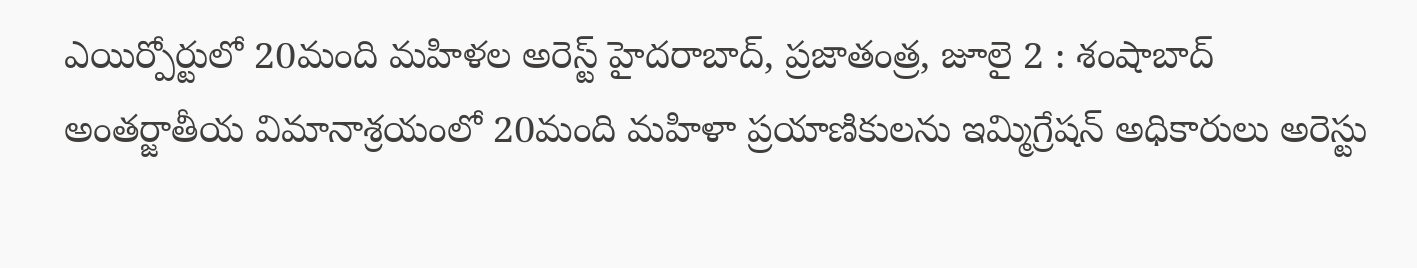ఎయిర్పోర్టులో 20మంది మహిళల అరెస్ట్ హైదరాబాద్, ప్రజాతంత్ర, జూలై 2 : శంషాబాద్ అంతర్జాతీయ విమానాశ్రయంలో 20మంది మహిళా ప్రయాణికులను ఇమ్మిగ్రేషన్ అధికారులు అరెస్టు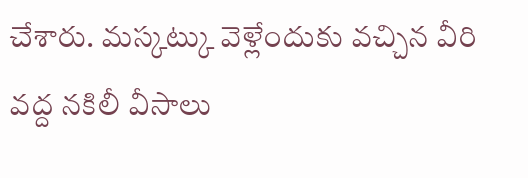చేశారు. మస్కట్కు వెళ్లేందుకు వచ్చిన వీరి వద్ద నకిలీ వీసాలు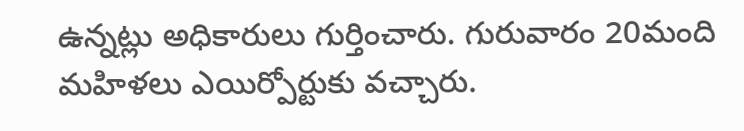ఉన్నట్లు అధికారులు గుర్తించారు. గురువారం 20మంది మహిళలు ఎయిర్పోర్టుకు వచ్చారు.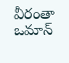వీరంతా ఒమాన్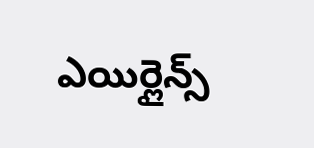ఎయిర్లైన్స్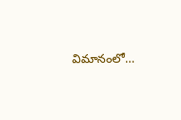విమానంలో…